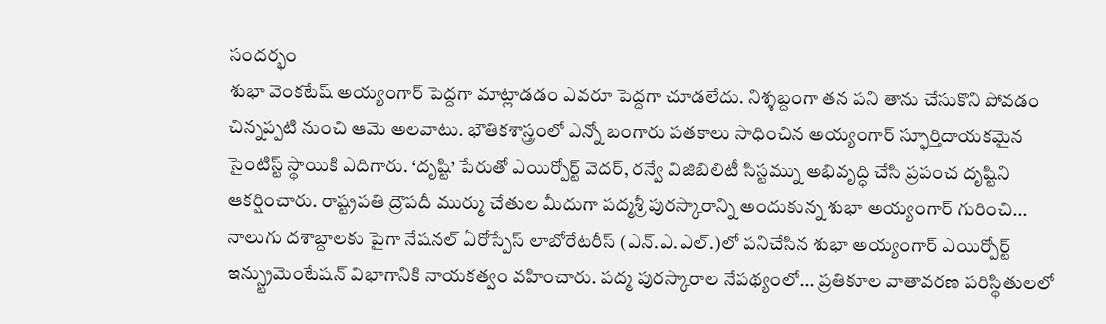సందర్భం
శుభా వెంకటేష్ అయ్యంగార్ పెద్దగా మాట్లాడడం ఎవరూ పెద్దగా చూడలేదు. నిశ్శబ్దంగా తన పని తాను చేసుకొని పోవడం చిన్నప్పటి నుంచి ఆమె అలవాటు. భౌతికశాస్త్రంలో ఎన్నో బంగారు పతకాలు సాధించిన అయ్యంగార్ స్ఫూర్తిదాయకమైన సైంటిస్ట్ స్థాయికి ఎదిగారు. ‘దృష్టి’ పేరుతో ఎయిర్పోర్ట్ వెదర్, రన్వే విజిబిలిటీ సిస్టమ్ను అభివృద్ధి చేసి ప్రపంచ దృష్టిని ఆకర్షించారు. రాష్ట్రపతి ద్రౌపదీ ముర్ము చేతుల మీదుగా పద్మశ్రీ పురస్కారాన్ని అందుకున్న శుభా అయ్యంగార్ గురించి...
నాలుగు దశాబ్దాలకు పైగా నేషనల్ ఏరోస్పేస్ లాబోరేటరీస్ (ఎన్.ఎ.ఎల్.)లో పనిచేసిన శుభా అయ్యంగార్ ఎయిర్పోర్ట్ ఇన్స్ట్రుమెంటేషన్ విభాగానికి నాయకత్వం వహించారు. పద్మ పురస్కారాల నేపథ్యంలో... ప్రతికూల వాతావరణ పరిస్థితులలో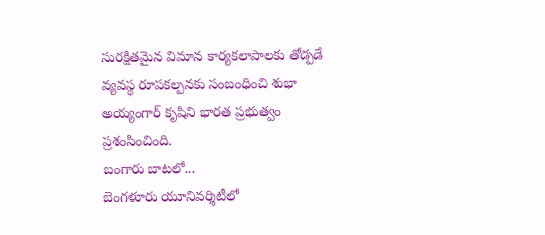సురక్షితమైన విమాన కార్యకలాపాలకు తోడ్పడే వ్యవస్థ రూపకల్పనకు సంబంధించి శుభా అయ్యంగార్ కృషిని భారత ప్రభుత్వం ప్రశంసించింది.
బంగారు బాటలో...
బెంగళూరు యూనివర్శిటీలో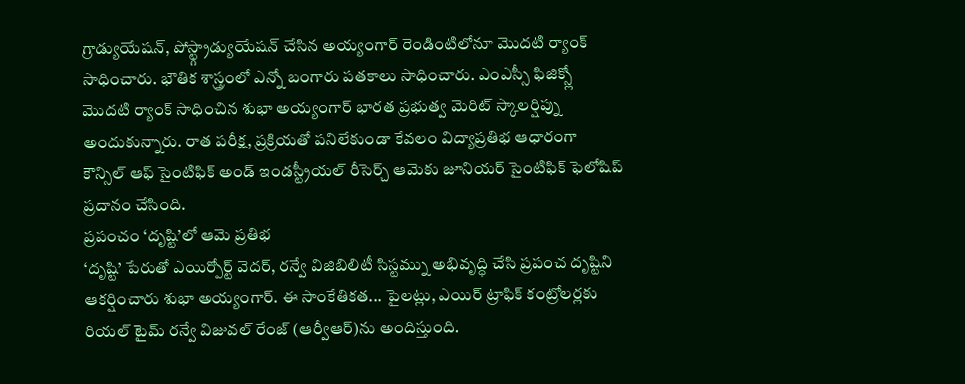గ్రాడ్యుయేషన్, పోస్ట్గ్రాడ్యుయేషన్ చేసిన అయ్యంగార్ రెండింటిలోనూ మొదటి ర్యాంక్ సాధించారు. భౌతిక శాస్త్రంలో ఎన్నో బంగారు పతకాలు సాధించారు. ఎంఎస్సీ ఫిజిక్స్లో మొదటి ర్యాంక్ సాధించిన శుభా అయ్యంగార్ భారత ప్రభుత్వ మెరిట్ స్కాలర్షిప్ను అందుకున్నారు. రాత పరీక్ష, ప్రక్రియతో పనిలేకుండా కేవలం విద్యాప్రతిభ ఆధారంగా కౌన్సిల్ ఆఫ్ సైంటిఫిక్ అండ్ ఇండస్ట్రీయల్ రీసెర్చ్ ఆమెకు జూనియర్ సైంటిఫిక్ ఫెలోషిప్ ప్రదానం చేసింది.
ప్రపంచం ‘దృష్టి’లో ఆమె ప్రతిభ
‘దృష్టి’ పేరుతో ఎయిర్పోర్ట్ వెదర్, రన్వే విజిబిలిటీ సిస్టమ్ను అభివృద్ధి చేసి ప్రపంచ దృష్టిని ఆకర్షించారు శుభా అయ్యంగార్. ఈ సాంకేతికత... పైలట్లు, ఎయిర్ ట్రాఫిక్ కంట్రోలర్లకు రియల్ టైమ్ రన్వే విజువల్ రేంజ్ (ఆర్వీఆర్)ను అందిస్తుంది.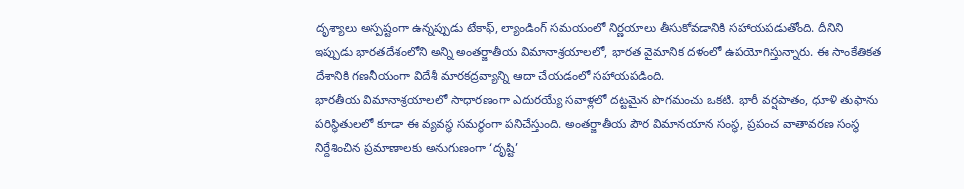దృశ్యాలు అస్పష్టంగా ఉన్నప్పుడు టేకాఫ్, ల్యాండింగ్ సమయంలో నిర్ణయాలు తీసుకోవడానికి సహాయపడుతోంది. దీనిని ఇప్పుడు భారతదేశంలోని అన్ని అంతర్జాతీయ విమానాశ్రయాలలో, భారత వైమానిక దళంలో ఉపయోగిస్తున్నారు. ఈ సాంకేతికత దేశానికి గణనీయంగా విదేశీ మారకద్రవ్యాన్ని ఆదా చేయడంలో సహాయపడింది.
భారతీయ విమానాశ్రయాలలో సాధారణంగా ఎదురయ్యే సవాళ్లలో దట్టమైన పొగమంచు ఒకటి. భారీ వర్షపాతం, ధూళి తుఫాను పరిస్థితులలో కూడా ఈ వ్యవస్థ సమర్థంగా పనిచేస్తుంది. అంతర్జాతీయ పౌర విమానయాన సంస్థ, ప్రపంచ వాతావరణ సంస్థ నిర్దేశించిన ప్రమాణాలకు అనుగుణంగా ‘దృష్టి’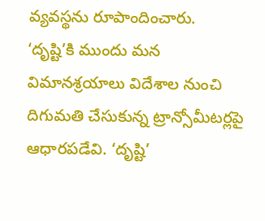వ్యవస్థను రూపాందించారు. ‘దృష్టి’కి ముందు మన విమానశ్రయాలు విదేశాల నుంచి దిగుమతి చేసుకున్న ట్రాన్సోమీటర్లపై ఆధారపడేవి. ‘దృష్టి’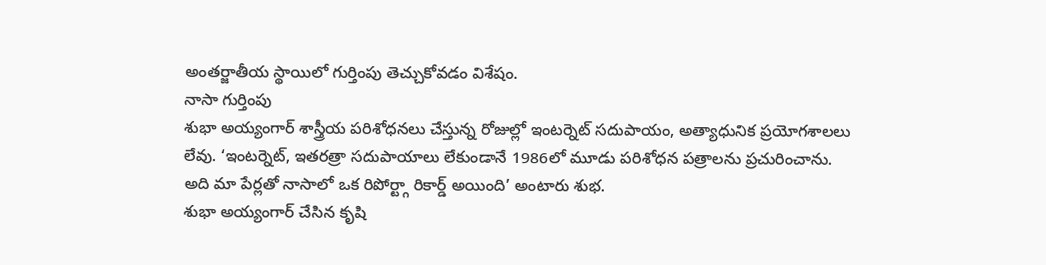అంతర్జాతీయ స్థాయిలో గుర్తింపు తెచ్చుకోవడం విశేషం.
నాసా గుర్తింపు
శుభా అయ్యంగార్ శాస్త్రీయ పరిశోధనలు చేస్తున్న రోజుల్లో ఇంటర్నెట్ సదుపాయం, అత్యాధునిక ప్రయోగశాలలు లేవు. ‘ఇంటర్నెట్, ఇతరత్రా సదుపాయాలు లేకుండానే 1986లో మూడు పరిశోధన పత్రాలను ప్రచురించాను. అది మా పేర్లతో నాసాలో ఒక రిపోర్ట్గా రికార్డ్ అయింది’ అంటారు శుభ.
శుభా అయ్యంగార్ చేసిన కృషి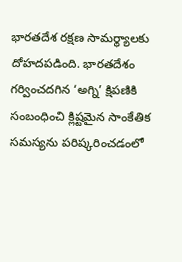భారతదేశ రక్షణ సామర్థ్యాలకు దోహదపడింది. భారతదేశం గర్వించదగిన ‘అగ్ని’ క్షిపణికి సంబంధించి క్లిష్టమైన సాంకేతిక సమస్యను పరిష్కరించడంలో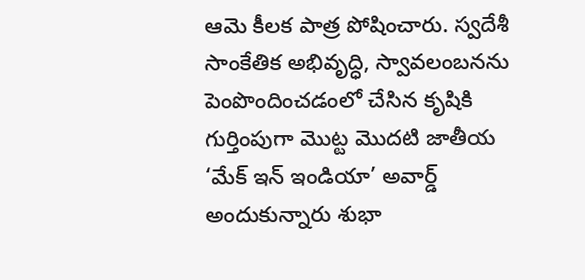ఆమె కీలక పాత్ర పోషించారు. స్వదేశీ సాంకేతిక అభివృద్ధి, స్వావలంబనను పెంపొందించడంలో చేసిన కృషికి గుర్తింపుగా మొట్ట మొదటి జాతీయ ‘మేక్ ఇన్ ఇండియా’ అవార్డ్ అందుకున్నారు శుభా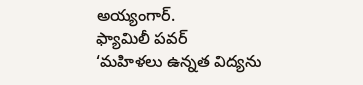అయ్యంగార్.
ఫ్యామిలీ పవర్
‘మహిళలు ఉన్నత విద్యను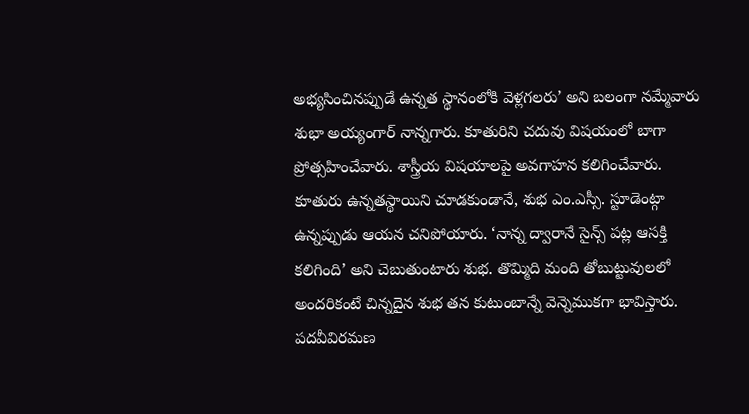అభ్యసించినప్పుడే ఉన్నత స్థానంలోకి వెళ్లగలరు’ అని బలంగా నమ్మేవారు శుభా అయ్యంగార్ నాన్నగారు. కూతురిని చదువు విషయంలో బాగా ప్రోత్సహించేవారు. శాస్త్రీయ విషయాలపై అవగాహన కలిగించేవారు. కూతురు ఉన్నతస్థాయిని చూడకుండానే, శుభ ఎం.ఎస్సీ. స్టూడెంట్గా ఉన్నప్పుడు ఆయన చనిపోయారు. ‘నాన్న ద్వారానే సైన్స్ పట్ల ఆసక్తి కలిగింది’ అని చెబుతుంటారు శుభ. తొమ్మిది మంది తోబుట్టువులలో అందరికంటే చిన్నదైన శుభ తన కుటుంబాన్నే వెన్నెముకగా భావిస్తారు. పదవీవిరమణ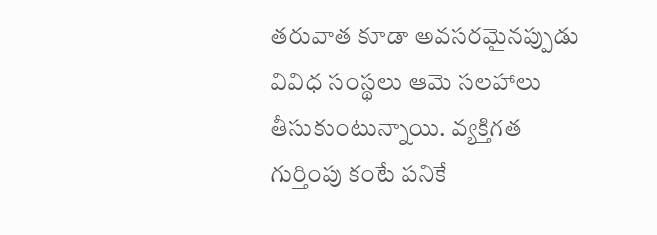తరువాత కూడా అవసరమైనప్పుడు వివిధ సంస్థలు ఆమె సలహాలు తీసుకుంటున్నాయి. వ్యక్తిగత గుర్తింపు కంటే పనికే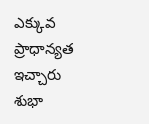ఎక్కువ ప్రాధాన్యత ఇచ్చారు శుభా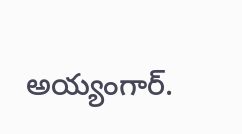అయ్యంగార్.